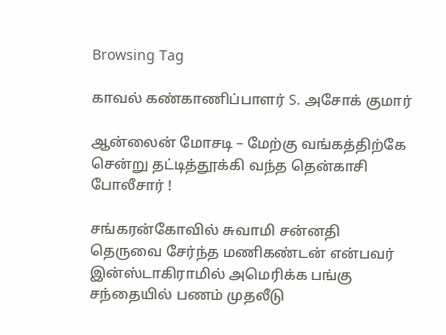Browsing Tag

காவல் கண்காணிப்பாளர் S. அசோக் குமார்

ஆன்லைன் மோசடி – மேற்கு வங்கத்திற்கே சென்று தட்டித்தூக்கி வந்த தென்காசி போலீசார் !

சங்கரன்கோவில் சுவாமி சன்னதி தெருவை சேர்ந்த மணிகண்டன் என்பவர் இன்ஸ்டாகிராமில் அமெரிக்க பங்கு சந்தையில் பணம் முதலீடு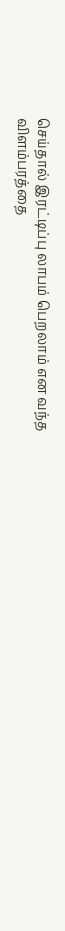செய்தால் இரட்டிப்பு லாபம் பெறலாம் என வந்த விளம்பரத்தை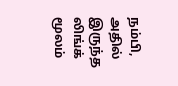நம்பி, அதில் இருந்த லிங்க் மூலம்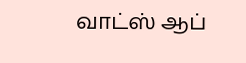வாட்ஸ் ஆப்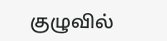குழுவில்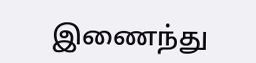இணைந்து